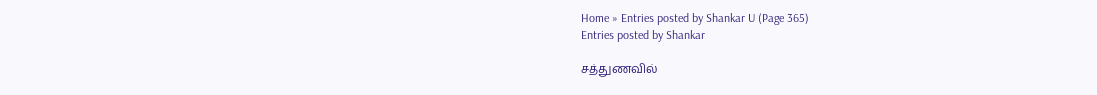Home » Entries posted by Shankar U (Page 365)
Entries posted by Shankar

சத்துணவில்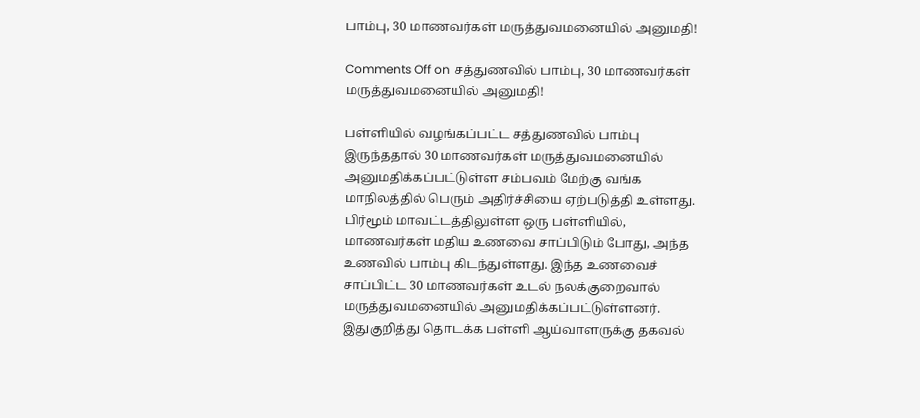பாம்பு, 30 மாணவர்கள் மருத்துவமனையில் அனுமதி!

Comments Off on சத்துணவில் பாம்பு, 30 மாணவர்கள் மருத்துவமனையில் அனுமதி!

பள்ளியில் வழங்கப்பட்ட சத்துணவில் பாம்பு இருந்ததால் 30 மாணவர்கள் மருத்துவமனையில் அனுமதிக்கப்பட்டுள்ள சம்பவம் மேற்கு வங்க மாநிலத்தில் பெரும் அதிர்ச்சியை ஏற்படுத்தி உள்ளது. பிர்மூம் மாவட்டத்திலுள்ள ஒரு பள்ளியில், மாணவர்கள் மதிய உணவை சாப்பிடும் போது, அந்த உணவில் பாம்பு கிடந்துள்ளது. இந்த உணவைச் சாப்பிட்ட 30 மாணவர்கள் உடல் நலக்குறைவால் மருத்துவமனையில் அனுமதிக்கப்பட்டுள்ளனர். இதுகுறித்து தொடக்க பள்ளி ஆய்வாளருக்கு தகவல்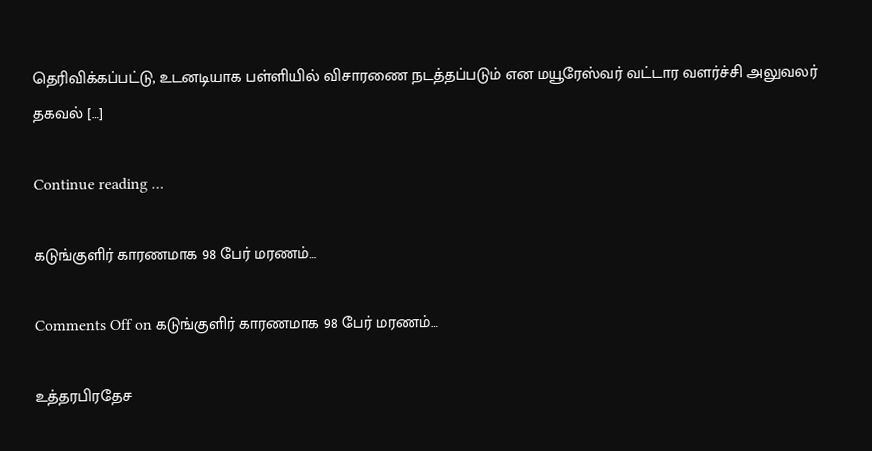தெரிவிக்கப்பட்டு, உடனடியாக பள்ளியில் விசாரணை நடத்தப்படும் என மயூரேஸ்வர் வட்டார வளர்ச்சி அலுவலர் தகவல் […]

Continue reading …

கடுங்குளிர் காரணமாக 98 பேர் மரணம்…

Comments Off on கடுங்குளிர் காரணமாக 98 பேர் மரணம்…

உத்தரபிரதேச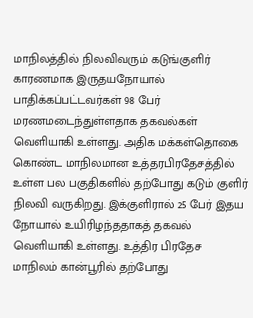மாநிலத்தில் நிலவிவரும் கடுங்குளிர் காரணமாக இருதயநோயால் பாதிக்கப்பட்டவர்கள் 98 பேர் மரணமடைந்துள்ளதாக தகவல்கள் வெளியாகி உள்ளது. அதிக மக்கள்தொகை கொண்ட மாநிலமான உத்தரபிரதேசத்தில் உள்ள பல பகுதிகளில் தற்போது கடும் குளிர் நிலவி வருகிறது. இக்குளிரால் 25 பேர் இதய நோயால் உயிரிழந்ததாகத் தகவல் வெளியாகி உள்ளது. உத்திர பிரதேச மாநிலம் கான்பூரில் தற்போது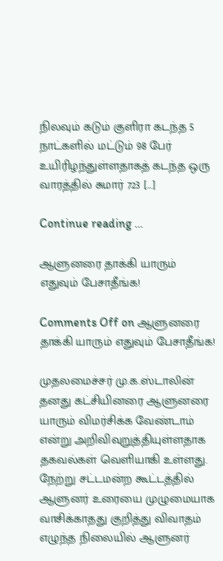நிலவும் கடும் குளிரா கடந்த 5 நாட்களில் மட்டும் 98 பேர் உயிரிழந்துள்ளதாகத் கடந்த ஒரு வாரத்தில் சுமார் 723 […]

Continue reading …

ஆளுனரை தாக்கி யாரும் எதுவும் பேசாதீங்க!

Comments Off on ஆளுனரை தாக்கி யாரும் எதுவும் பேசாதீங்க!

முதலமைச்சர் மு.க.ஸ்டாலின் தனது கட்சியினரை ஆளுனரை யாரும் விமர்சிக்க வேண்டாம் என்று அறிவிவுறுத்தியுள்ளதாக தகவல்கள் வெளியாகி உள்ளது. நேற்று சட்டமன்ற கூட்டத்தில் ஆளுனர் உரையை முழுமையாக வாசிக்காதது குறித்து விவாதம் எழுந்த நிலையில் ஆளுனர்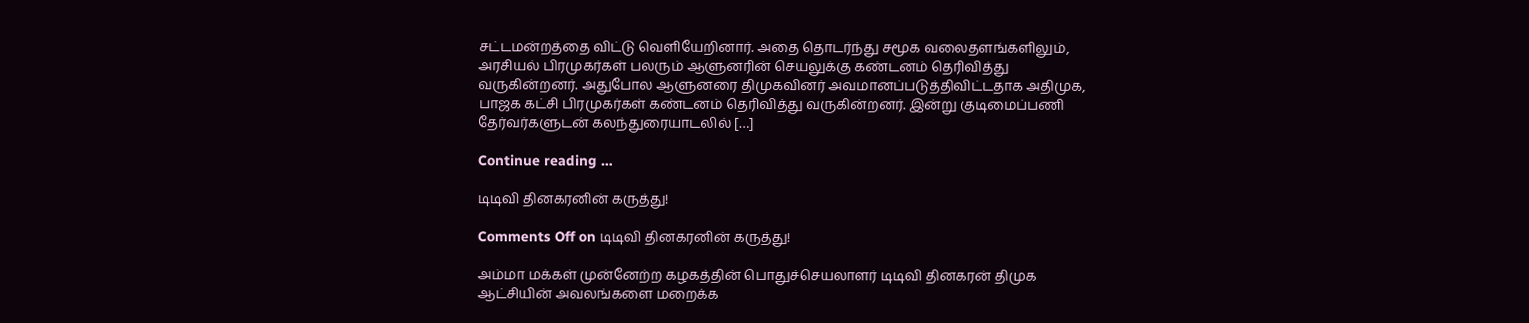சட்டமன்றத்தை விட்டு வெளியேறினார். அதை தொடர்ந்து சமூக வலைதளங்களிலும், அரசியல் பிரமுகர்கள் பலரும் ஆளுனரின் செயலுக்கு கண்டனம் தெரிவித்து வருகின்றனர். அதுபோல ஆளுனரை திமுகவினர் அவமானப்படுத்திவிட்டதாக அதிமுக, பாஜக கட்சி பிரமுகர்கள் கண்டனம் தெரிவித்து வருகின்றனர். இன்று குடிமைப்பணி தேர்வர்களுடன் கலந்துரையாடலில் […]

Continue reading …

டிடிவி தினகரனின் கருத்து!

Comments Off on டிடிவி தினகரனின் கருத்து!

அம்மா மக்கள் முன்னேற்ற கழகத்தின் பொதுச்செயலாளர் டிடிவி தினகரன் திமுக ஆட்சியின் அவலங்களை மறைக்க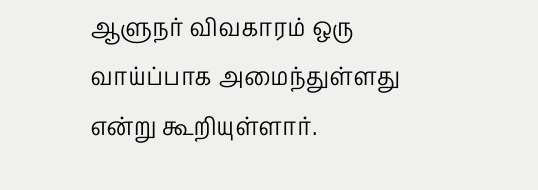ஆளுநர் விவகாரம் ஒரு வாய்ப்பாக அமைந்துள்ளது என்று கூறியுள்ளார்.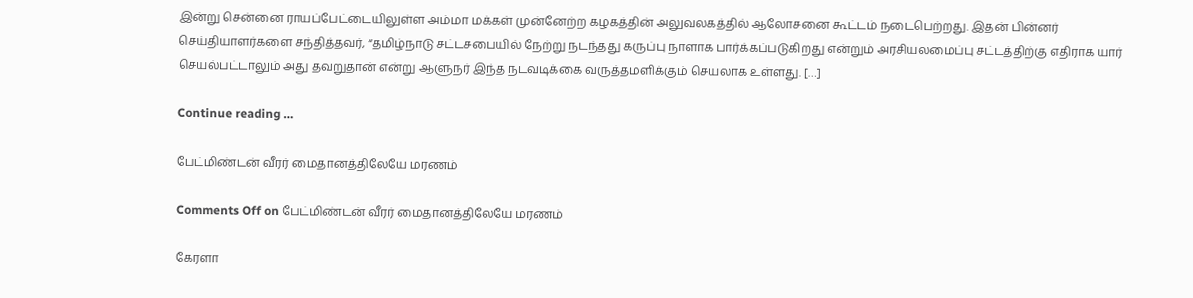இன்று சென்னை ராயப்பேட்டையிலுள்ள அம்மா மக்கள் முன்னேற்ற கழகத்தின் அலுவலகத்தில் ஆலோசனை கூட்டம் நடைபெற்றது. இதன் பின்னர் செய்தியாளர்களை சந்தித்தவர், “தமிழ்நாடு சட்டசபையில் நேற்று நடந்தது கருப்பு நாளாக பார்க்கப்படுகிறது என்றும் அரசியலமைப்பு சட்டத்திற்கு எதிராக யார் செயல்பட்டாலும் அது தவறுதான் என்று ஆளுநர் இந்த நடவடிக்கை வருத்தமளிக்கும் செயலாக உள்ளது. […]

Continue reading …

பேட்மிண்டன் வீரர் மைதானத்திலேயே மரணம்

Comments Off on பேட்மிண்டன் வீரர் மைதானத்திலேயே மரணம்

கேரளா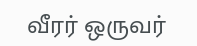வீரர் ஒருவர்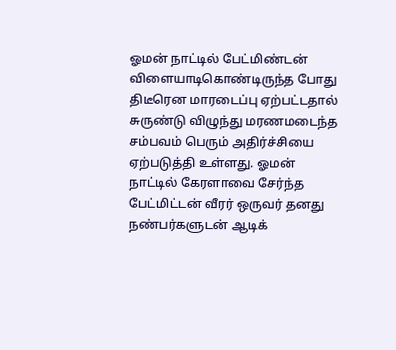ஓமன் நாட்டில் பேட்மிண்டன் விளையாடிகொண்டிருந்த போது திடீரென மாரடைப்பு ஏற்பட்டதால் சுருண்டு விழுந்து மரணமடைந்த சம்பவம் பெரும் அதிர்ச்சியை ஏற்படுத்தி உள்ளது. ஓமன் நாட்டில் கேரளாவை சேர்ந்த பேட்மிட்டன் வீரர் ஒருவர் தனது நண்பர்களுடன் ஆடிக்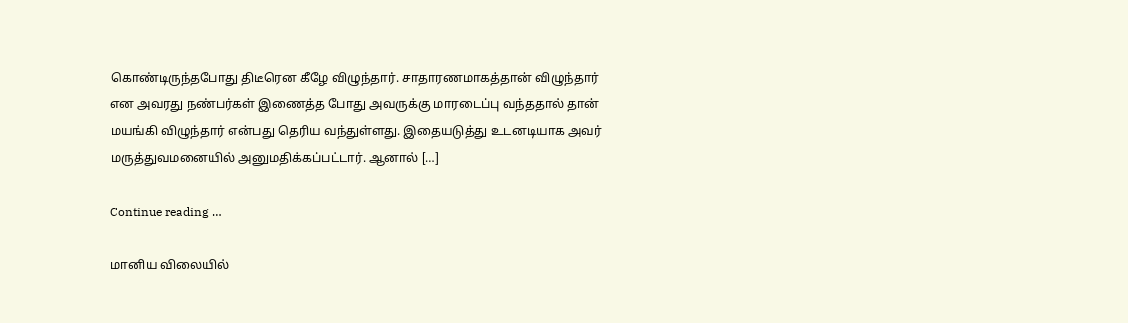கொண்டிருந்தபோது திடீரென கீழே விழுந்தார். சாதாரணமாகத்தான் விழுந்தார் என அவரது நண்பர்கள் இணைத்த போது அவருக்கு மாரடைப்பு வந்ததால் தான் மயங்கி விழுந்தார் என்பது தெரிய வந்துள்ளது. இதையடுத்து உடனடியாக அவர் மருத்துவமனையில் அனுமதிக்கப்பட்டார். ஆனால் […]

Continue reading …

மானிய விலையில்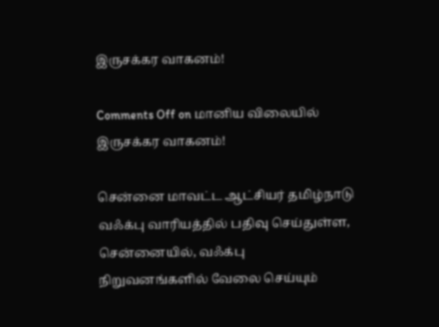இருசக்கர வாகனம்!

Comments Off on மானிய விலையில் இருசக்கர வாகனம்!

சென்னை மாவட்ட ஆட்சியர் தமிழ்நாடு வஃக்பு வாரியத்தில் பதிவு செய்துள்ள, சென்னையில், வஃக்பு நிறுவனங்களில் வேலை செய்யும்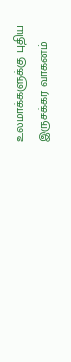உலமாக்களுக்கு புதிய இருசக்கர வாகனம்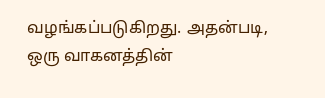வழங்கப்படுகிறது. அதன்படி, ஒரு வாகனத்தின்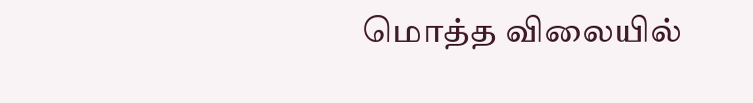மொத்த விலையில்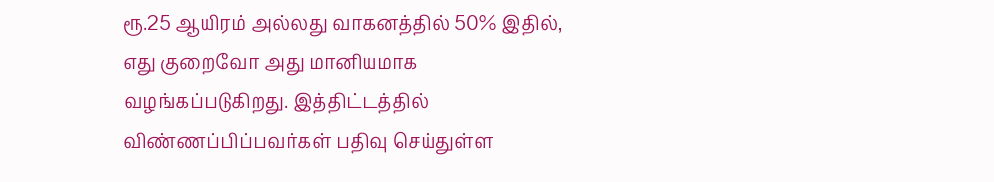ரூ.25 ஆயிரம் அல்லது வாகனத்தில் 50% இதில், எது குறைவோ அது மானியமாக வழங்கப்படுகிறது. இத்திட்டத்தில் விண்ணப்பிப்பவர்கள் பதிவு செய்துள்ள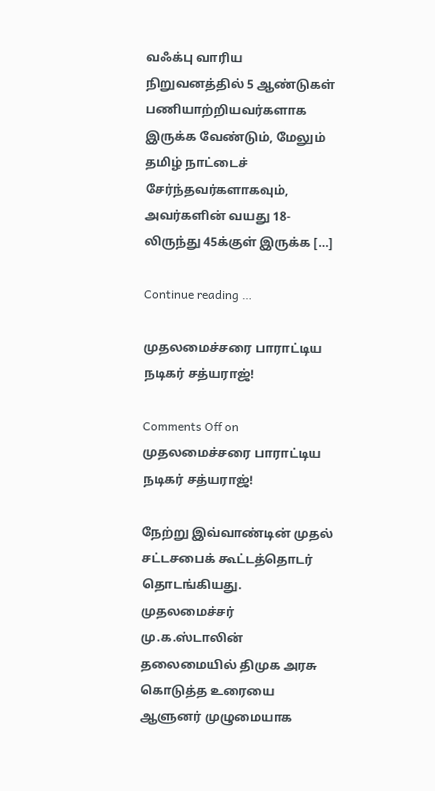வஃக்பு வாரிய நிறுவனத்தில் 5 ஆண்டுகள் பணியாற்றியவர்களாக இருக்க வேண்டும், மேலும் தமிழ் நாட்டைச் சேர்ந்தவர்களாகவும், அவர்களின் வயது 18-லிருந்து 45க்குள் இருக்க […]

Continue reading …

முதலமைச்சரை பாராட்டிய நடிகர் சத்யராஜ்!

Comments Off on முதலமைச்சரை பாராட்டிய நடிகர் சத்யராஜ்!

நேற்று இவ்வாண்டின் முதல் சட்டசபைக் கூட்டத்தொடர் தொடங்கியது. முதலமைச்சர் மு.க.ஸ்டாலின் தலைமையில் திமுக அரசு கொடுத்த உரையை ஆளுனர் முழுமையாக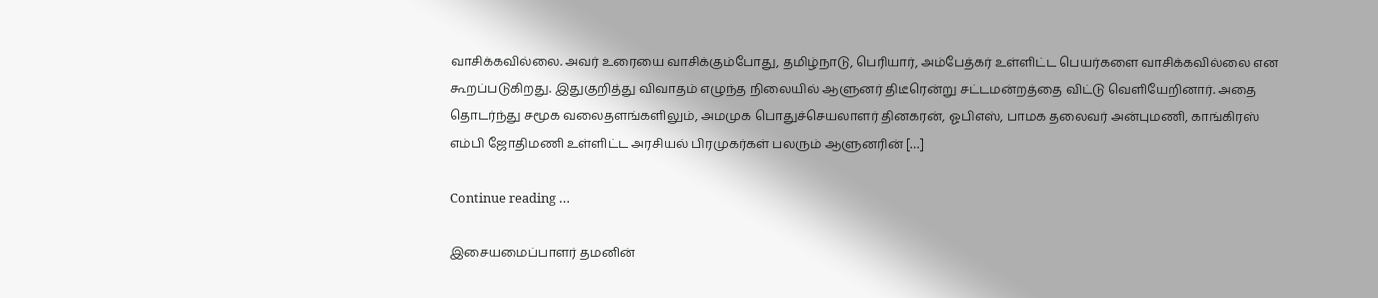வாசிக்கவில்லை. அவர் உரையை வாசிக்கும்போது, தமிழ்நாடு, பெரியார், அம்பேத்கர் உள்ளிட்ட பெயர்களை வாசிக்கவில்லை என கூறப்படுகிறது. இதுகுறித்து விவாதம் எழுந்த நிலையில் ஆளுனர் திடீரென்று சட்டமன்றத்தை விட்டு வெளியேறினார். அதை தொடர்ந்து சமூக வலைதளங்களிலும், அமமுக பொதுச்செயலாளர் தினகரன், ஓபிஎஸ், பாமக தலைவர் அன்புமணி, காங்கிரஸ் எம்பி ஜோதிமணி உள்ளிட்ட அரசியல் பிரமுகர்கள் பலரும் ஆளுனரின் […]

Continue reading …

இசையமைப்பாளர் தமனின்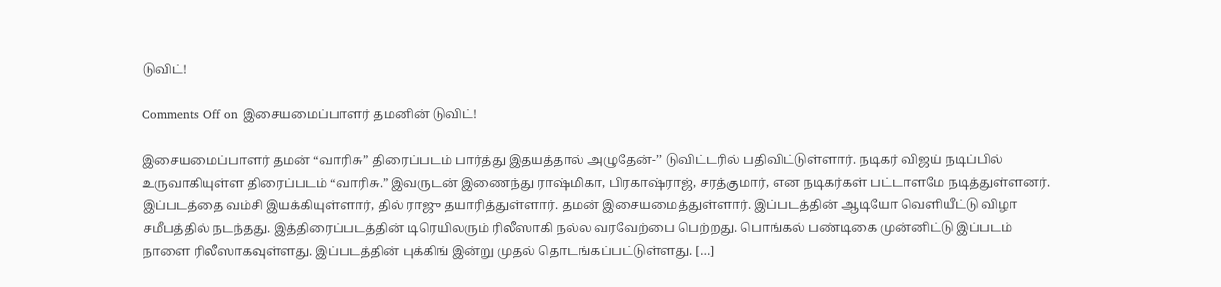டுவிட்!

Comments Off on இசையமைப்பாளர் தமனின் டுவிட்!

இசையமைப்பாளர் தமன் “வாரிசு” திரைப்படம் பார்த்து இதயத்தால் அழுதேன்-’’ டுவிட்டரில் பதிவிட்டுள்ளார். நடிகர் விஜய் நடிப்பில் உருவாகியுள்ள திரைப்படம் “வாரிசு.” இவருடன் இணைந்து ராஷ்மிகா, பிரகாஷ்ராஜ், சரத்குமார், என நடிகர்கள் பட்டாளமே நடித்துள்ளனர். இப்படத்தை வம்சி இயக்கியுள்ளார், தில் ராஜு தயாரித்துள்ளார். தமன் இசையமைத்துள்ளார். இப்படத்தின் ஆடியோ வெளியீட்டு விழா சமீபத்தில் நடந்தது. இத்திரைப்படத்தின் டிரெயிலரும் ரிலீஸாகி நல்ல வரவேற்பை பெற்றது. பொங்கல் பண்டிகை முன்னிட்டு இப்படம் நாளை ரிலீஸாகவுள்ளது. இப்படத்தின் புக்கிங் இன்று முதல் தொடங்கப்பட்டுள்ளது. […]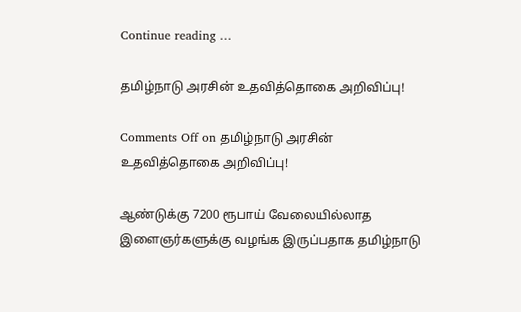Continue reading …

தமிழ்நாடு அரசின் உதவித்தொகை அறிவிப்பு!

Comments Off on தமிழ்நாடு அரசின் உதவித்தொகை அறிவிப்பு!

ஆண்டுக்கு 7200 ரூபாய் வேலையில்லாத இளைஞர்களுக்கு வழங்க இருப்பதாக தமிழ்நாடு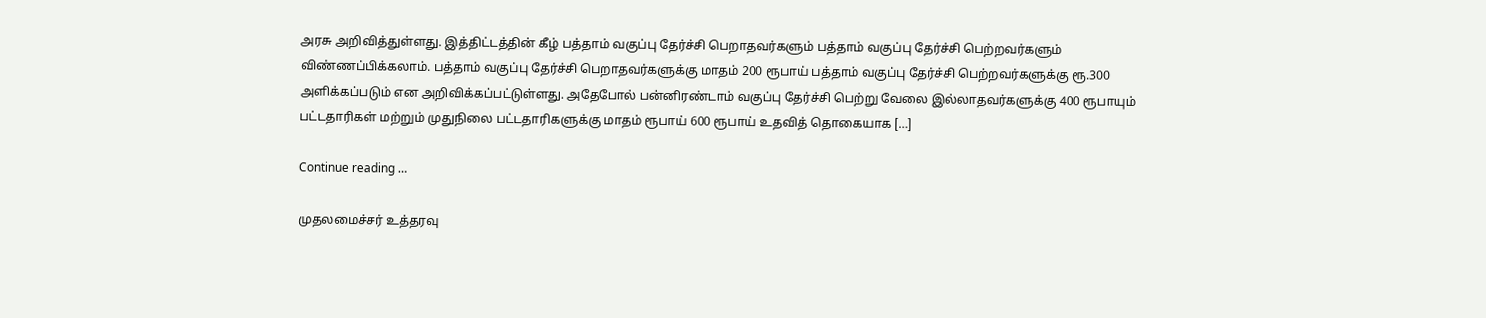அரசு அறிவித்துள்ளது. இத்திட்டத்தின் கீழ் பத்தாம் வகுப்பு தேர்ச்சி பெறாதவர்களும் பத்தாம் வகுப்பு தேர்ச்சி பெற்றவர்களும் விண்ணப்பிக்கலாம். பத்தாம் வகுப்பு தேர்ச்சி பெறாதவர்களுக்கு மாதம் 200 ரூபாய் பத்தாம் வகுப்பு தேர்ச்சி பெற்றவர்களுக்கு ரூ.300 அளிக்கப்படும் என அறிவிக்கப்பட்டுள்ளது. அதேபோல் பன்னிரண்டாம் வகுப்பு தேர்ச்சி பெற்று வேலை இல்லாதவர்களுக்கு 400 ரூபாயும் பட்டதாரிகள் மற்றும் முதுநிலை பட்டதாரிகளுக்கு மாதம் ரூபாய் 600 ரூபாய் உதவித் தொகையாக […]

Continue reading …

முதலமைச்சர் உத்தரவு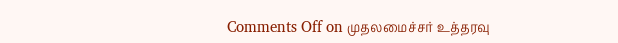Comments Off on முதலமைச்சர் உத்தரவு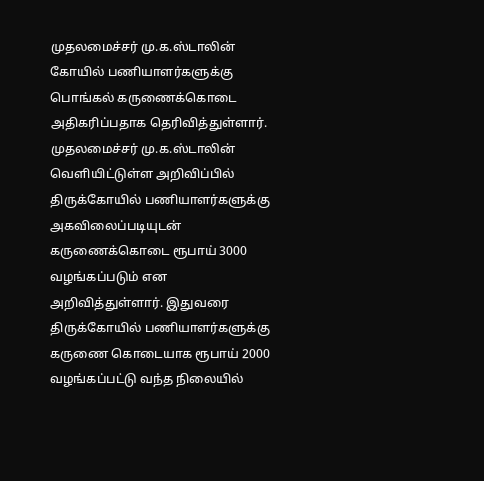முதலமைச்சர் மு.க.ஸ்டாலின் கோயில் பணியாளர்களுக்கு பொங்கல் கருணைக்கொடை அதிகரிப்பதாக தெரிவித்துள்ளார். முதலமைச்சர் மு.க.ஸ்டாலின் வெளியிட்டுள்ள அறிவிப்பில் திருக்கோயில் பணியாளர்களுக்கு அகவிலைப்படியுடன் கருணைக்கொடை ரூபாய் 3000 வழங்கப்படும் என அறிவித்துள்ளார். இதுவரை திருக்கோயில் பணியாளர்களுக்கு கருணை கொடையாக ரூபாய் 2000 வழங்கப்பட்டு வந்த நிலையில்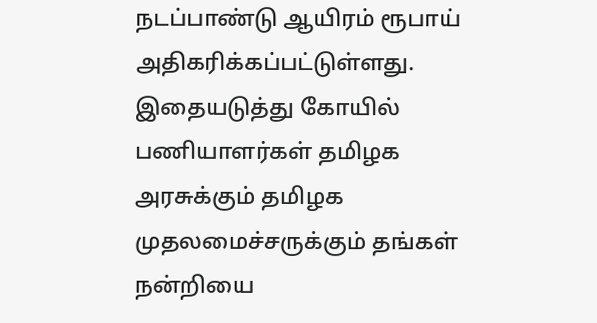நடப்பாண்டு ஆயிரம் ரூபாய் அதிகரிக்கப்பட்டுள்ளது. இதையடுத்து கோயில் பணியாளர்கள் தமிழக அரசுக்கும் தமிழக முதலமைச்சருக்கும் தங்கள் நன்றியை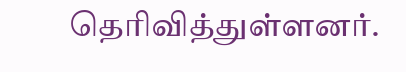தெரிவித்துள்ளனர்.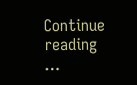Continue reading …